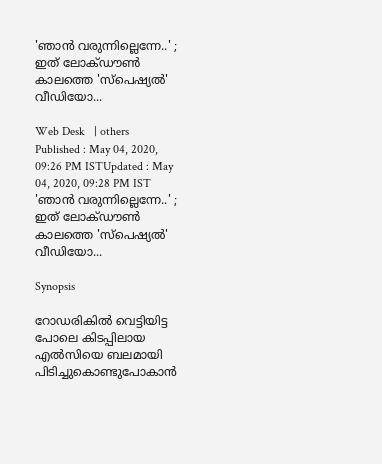'ഞാന്‍ വരുന്നില്ലെന്നേ..' ; ഇത് ലോക്ഡൗണ്‍ കാലത്തെ 'സ്‌പെഷ്യല്‍' വീഡിയോ...

Web Desk   | others
Published : May 04, 2020, 09:26 PM ISTUpdated : May 04, 2020, 09:28 PM IST
'ഞാന്‍ വരുന്നില്ലെന്നേ..' ; ഇത് ലോക്ഡൗണ്‍ കാലത്തെ 'സ്‌പെഷ്യല്‍' വീഡിയോ...

Synopsis

റോഡരികില്‍ വെട്ടിയിട്ട പോലെ കിടപ്പിലായ എല്‍സിയെ ബലമായി പിടിച്ചുകൊണ്ടുപോകാന്‍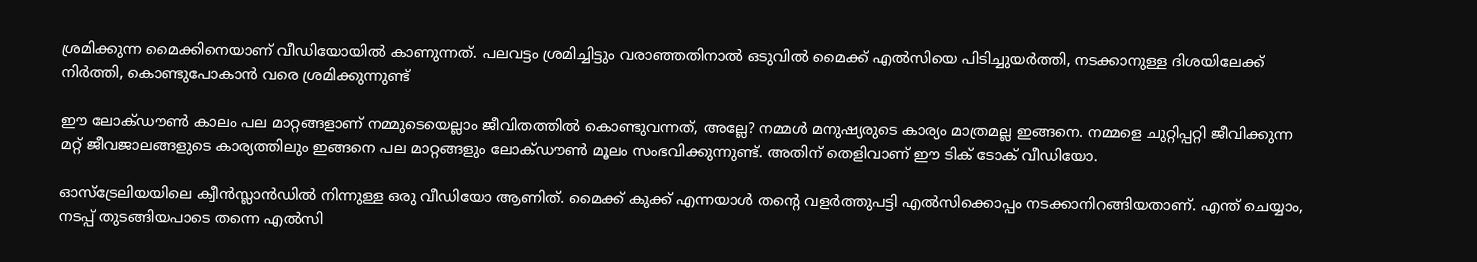ശ്രമിക്കുന്ന മൈക്കിനെയാണ് വീഡിയോയില്‍ കാണുന്നത്. പലവട്ടം ശ്രമിച്ചിട്ടും വരാഞ്ഞതിനാല്‍ ഒടുവില്‍ മൈക്ക് എല്‍സിയെ പിടിച്ചുയര്‍ത്തി, നടക്കാനുള്ള ദിശയിലേക്ക് നിര്‍ത്തി, കൊണ്ടുപോകാന്‍ വരെ ശ്രമിക്കുന്നുണ്ട്

ഈ ലോക്ഡൗണ്‍ കാലം പല മാറ്റങ്ങളാണ് നമ്മുടെയെല്ലാം ജീവിതത്തില്‍ കൊണ്ടുവന്നത്, അല്ലേ? നമ്മള്‍ മനുഷ്യരുടെ കാര്യം മാത്രമല്ല ഇങ്ങനെ. നമ്മളെ ചുറ്റിപ്പറ്റി ജീവിക്കുന്ന മറ്റ് ജീവജാലങ്ങളുടെ കാര്യത്തിലും ഇങ്ങനെ പല മാറ്റങ്ങളും ലോക്ഡൗണ്‍ മൂലം സംഭവിക്കുന്നുണ്ട്. അതിന് തെളിവാണ് ഈ ടിക് ടോക് വീഡിയോ.

ഓസ്‌ട്രേലിയയിലെ ക്വീന്‍സ്ലാന്‍ഡില്‍ നിന്നുള്ള ഒരു വീഡിയോ ആണിത്. മൈക്ക് കുക്ക് എന്നയാള്‍ തന്റെ വളര്‍ത്തുപട്ടി എല്‍സിക്കൊപ്പം നടക്കാനിറങ്ങിയതാണ്. എന്ത് ചെയ്യാം, നടപ്പ് തുടങ്ങിയപാടെ തന്നെ എല്‍സി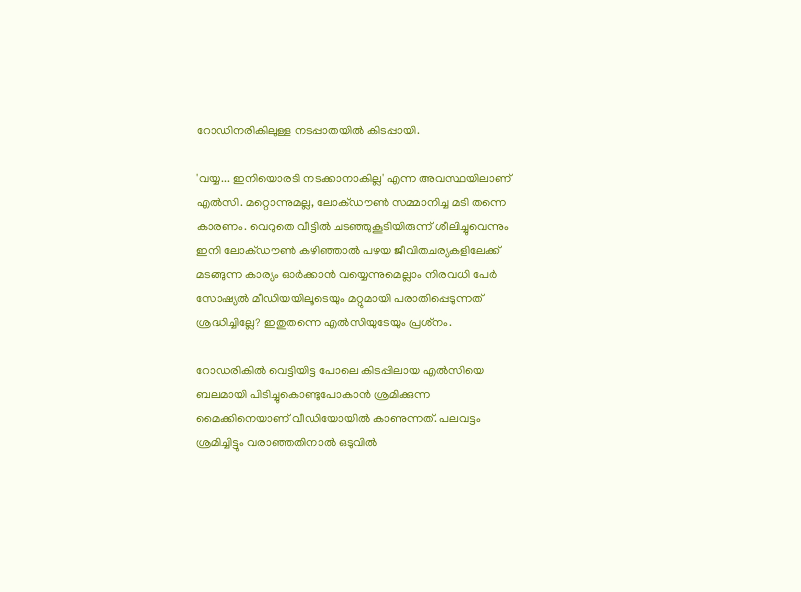റോഡിനരികിലുള്ള നടപ്പാതയില്‍ കിടപ്പായി.

'വയ്യ... ഇനിയൊരടി നടക്കാനാകില്ല' എന്ന അവസ്ഥയിലാണ് എല്‍സി. മറ്റൊന്നുമല്ല, ലോക്ഡൗണ്‍ സമ്മാനിച്ച മടി തന്നെ കാരണം. വെറുതെ വീട്ടില്‍ ചടഞ്ഞുകൂടിയിരുന്ന് ശീലിച്ചുവെന്നും ഇനി ലോക്ഡൗണ്‍ കഴിഞ്ഞാല്‍ പഴയ ജീവിതചര്യകളിലേക്ക് മടങ്ങുന്ന കാര്യം ഓര്‍ക്കാന്‍ വയ്യെന്നുമെല്ലാം നിരവധി പേര്‍ സോഷ്യല്‍ മീഡിയയിലൂടെയും മറ്റുമായി പരാതിപ്പെടുന്നത് ശ്രദ്ധിച്ചില്ലേ? ഇതുതന്നെ എല്‍സിയുടേയും പ്രശ്‌നം.

റോഡരികില്‍ വെട്ടിയിട്ട പോലെ കിടപ്പിലായ എല്‍സിയെ ബലമായി പിടിച്ചുകൊണ്ടുപോകാന്‍ ശ്രമിക്കുന്ന മൈക്കിനെയാണ് വീഡിയോയില്‍ കാണുന്നത്. പലവട്ടം ശ്രമിച്ചിട്ടും വരാഞ്ഞതിനാല്‍ ഒടുവില്‍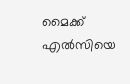മൈക്ക് എല്‍സിയെ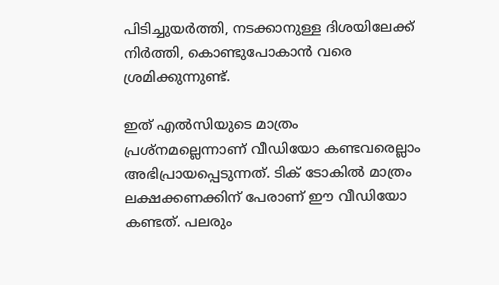പിടിച്ചുയര്‍ത്തി, നടക്കാനുള്ള ദിശയിലേക്ക് നിര്‍ത്തി, കൊണ്ടുപോകാന്‍ വരെ ശ്രമിക്കുന്നുണ്ട്.

ഇത് എല്‍സിയുടെ മാത്രം പ്രശ്‌നമല്ലെന്നാണ് വീഡിയോ കണ്ടവരെല്ലാം അഭിപ്രായപ്പെടുന്നത്. ടിക് ടോകില്‍ മാത്രം ലക്ഷക്കണക്കിന് പേരാണ് ഈ വീഡിയോ കണ്ടത്. പലരും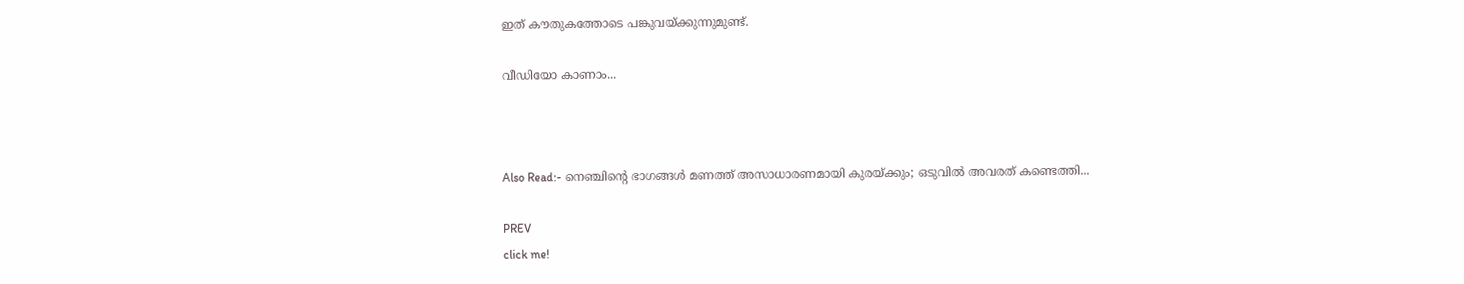ഇത് കൗതുകത്തോടെ പങ്കുവയ്ക്കുന്നുമുണ്ട്.

വീഡിയോ കാണാം...



Also Read:- നെഞ്ചിന്റെ ഭാഗങ്ങള്‍ മണത്ത് അസാധാരണമായി കുരയ്ക്കും; ഒടുവില്‍ അവരത് കണ്ടെത്തി...

PREV
click me!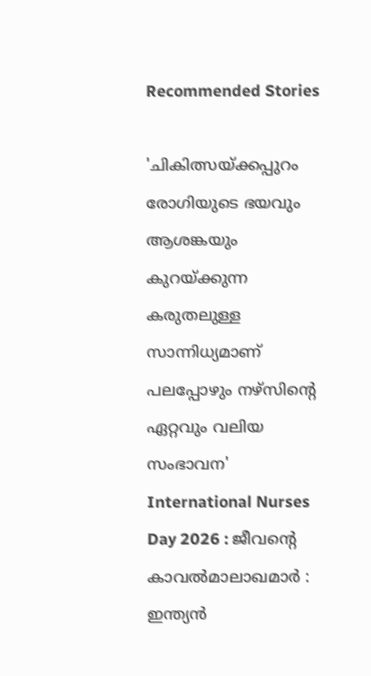Recommended Stories

'ചികിത്സയ്ക്കപ്പുറം രോഗിയുടെ ഭയവും ആശങ്കയും കുറയ്ക്കുന്ന കരുതലുള്ള സാന്നിധ്യമാണ് പലപ്പോഴും നഴ്സിന്റെ ഏറ്റവും വലിയ സംഭാവന'
International Nurses Day 2026 : ജീവന്റെ കാവൽമാലാഖമാർ : ഇന്ത്യൻ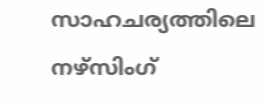സാഹചര്യത്തിലെ നഴ്സിംഗ്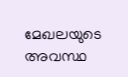മേഖലയുടെ അവസ്ഥ